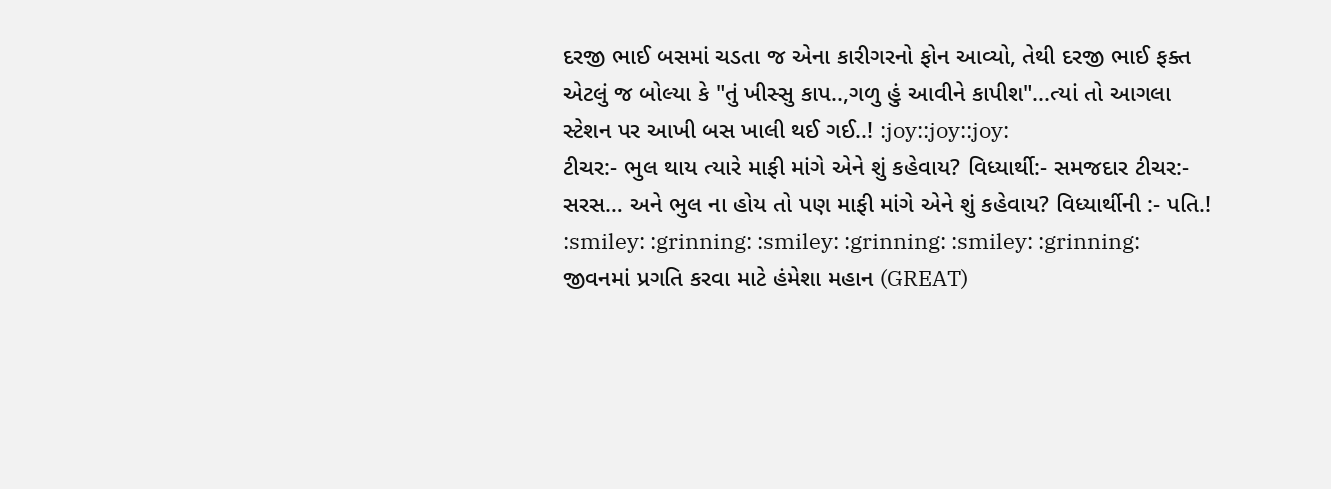દરજી ભાઈ બસમાં ચડતા જ એના કારીગરનો ફોન આવ્યો, તેથી દરજી ભાઈ ફક્ત એટલું જ બોલ્યા કે "તું ખીસ્સુ કાપ..,ગળુ હું આવીને કાપીશ"...ત્યાં તો આગલા સ્ટેશન પર આખી બસ ખાલી થઈ ગઈ..! :joy::joy::joy:
ટીચર:- ભુલ થાય ત્યારે માફી માંગે એને શું કહેવાય? વિધ્યાર્થી:- સમજદાર ટીચર:- સરસ… અને ભુલ ના હોય તો પણ માફી માંગે એને શું કહેવાય? વિધ્યાર્થીની :- પતિ.! :smiley: :grinning: :smiley: :grinning: :smiley: :grinning:
જીવનમાં પ્રગતિ કરવા માટે હંમેશા મહાન (GREAT)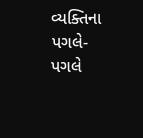વ્યક્તિના પગલે-પગલે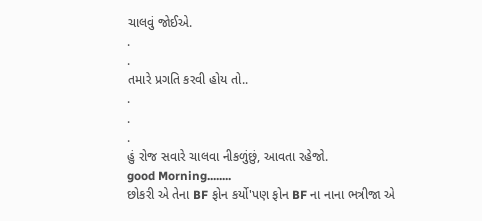ચાલવું જોઈએ.
.
.
તમારે પ્રગતિ કરવી હોય તો..
.
.
.
હું રોજ સવારે ચાલવા નીકળુંછું, આવતા રહેજો.
good Morning........
છોકરી એ તેના BF ફોન કર્યો'પણ ફોન BF ના નાના ભત્રીજા એ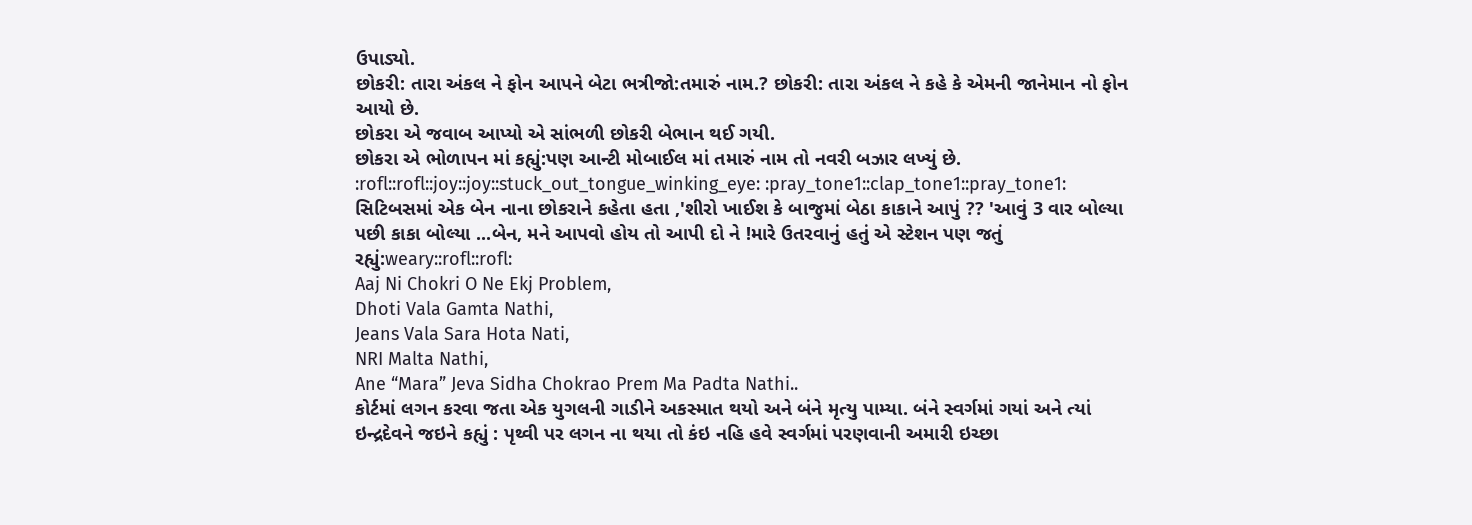ઉપાડ્યો.
છોકરી: તારા અંકલ ને ફોન આપને બેટા ભત્રીજો:તમારું નામ.? છોકરી: તારા અંકલ ને કહે કે એમની જાનેમાન નો ફોન આયો છે.
છોકરા એ જવાબ આપ્યો એ સાંભળી છોકરી બેભાન થઈ ગયી.
છોકરા એ ભોળાપન માં કહ્યું:પણ આન્ટી મોબાઈલ માં તમારું નામ તો નવરી બઝાર લખ્યું છે. :rofl::rofl::joy::joy::stuck_out_tongue_winking_eye: :pray_tone1::clap_tone1::pray_tone1:
સિટિબસમાં એક બેન નાના છોકરાને કહેતા હતા ,'શીરો ખાઈશ કે બાજુમાં બેઠા કાકાને આપું ?? 'આવું 3 વાર બોલ્યા પછી કાકા બોલ્યા ...બેન, મને આપવો હોય તો આપી દો ને !મારે ઉતરવાનું હતું એ સ્ટેશન પણ જતું રહ્યું:weary::rofl::rofl:
Aaj Ni Chokri O Ne Ekj Problem,
Dhoti Vala Gamta Nathi,
Jeans Vala Sara Hota Nati,
NRI Malta Nathi,
Ane “Mara” Jeva Sidha Chokrao Prem Ma Padta Nathi..
કોર્ટમાં લગન કરવા જતા એક યુગલની ગાડીને અકસ્માત થયો અને બંને મૃત્યુ પામ્યા. બંને સ્વર્ગમાં ગયાં અને ત્યાં ઇન્દ્રદેવને જઇને કહ્યું : પૃથ્વી પર લગન ના થયા તો કંઇ નહિ હવે સ્વર્ગમાં પરણવાની અમારી ઇચ્છા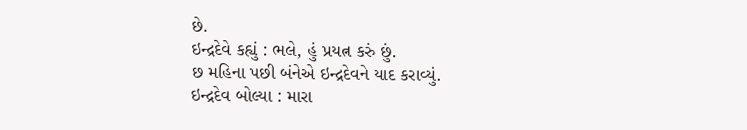છે.
ઇન્દ્રદેવે કહ્યું : ભલે, હું પ્રયત્ન કરું છું.
છ મહિના પછી બંનેએ ઇન્દ્રદેવને યાદ કરાવ્યું.
ઇન્દ્રદેવ બોલ્યા : મારા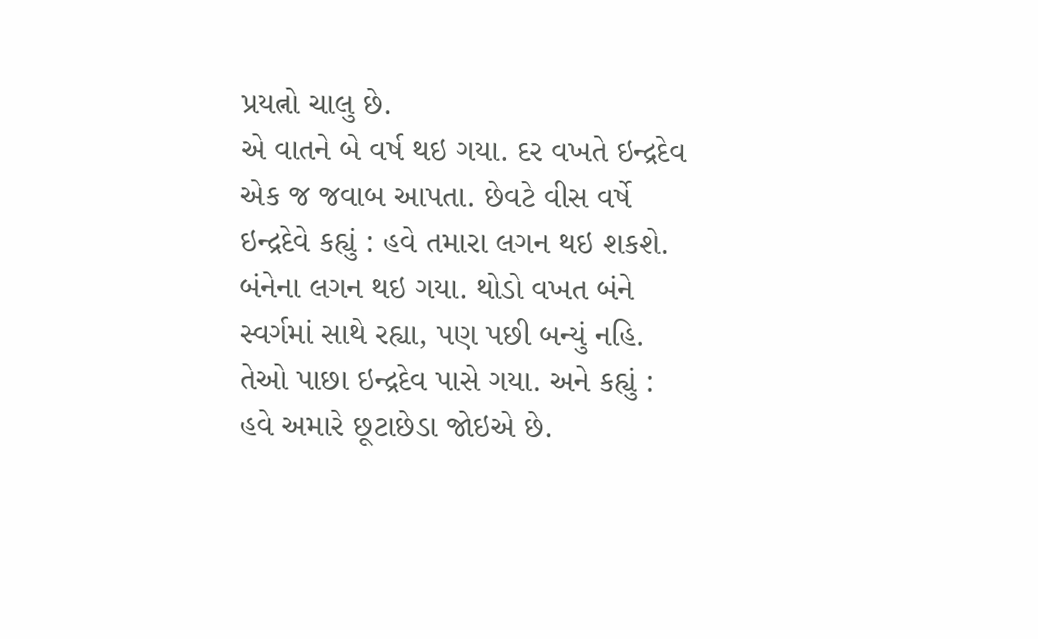પ્રયત્નો ચાલુ છે.
એ વાતને બે વર્ષ થઇ ગયા. દર વખતે ઇન્દ્રદેવ એક જ જવાબ આપતા. છેવટે વીસ વર્ષે ઇન્દ્રદેવે કહ્યું : હવે તમારા લગન થઇ શકશે.
બંનેના લગન થઇ ગયા. થોડો વખત બંને સ્વર્ગમાં સાથે રહ્યા, પણ પછી બન્યું નહિ. તેઓ પાછા ઇન્દ્રદેવ પાસે ગયા. અને કહ્યું : હવે અમારે છૂટાછેડા જોઇએ છે.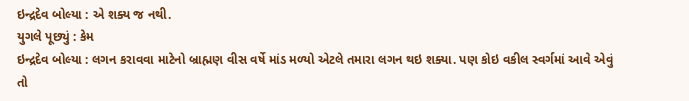ઇન્દ્રદેવ બોલ્યા : એ શક્ય જ નથી.
યુગલે પૂછ્યું : કેમ
ઇન્દ્રદેવ બોલ્યા : લગન કરાવવા માટેનો બ્રાહ્મણ વીસ વર્ષે માંડ મળ્યો એટલે તમારા લગન થઇ શક્યા. પણ કોઇ વકીલ સ્વર્ગમાં આવે એવું તો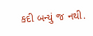કદી બન્યું જ નથી.